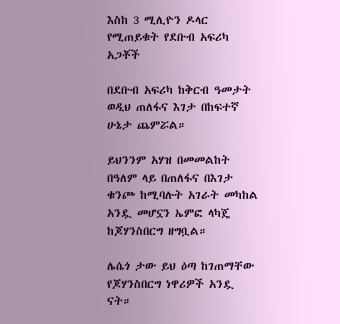እስከ 3 ሚሊዮን ዶላር የሚጠይቁት የደቡብ አፍሪካ አጋቾች

በደቡብ አፍሪካ ከቅርብ ዓመታት ወዲህ ጠለፋና እገታ በከፍተኛ ሁኔታ ጨምሯል።

ይህንንም አሃዝ በመመልከት በዓለም ላይ በጠለፋና በእገታ ቁንጮ ከሚባሉት አገራት መካከል አንዷ መሆኗን ኤምፎ ላካጄ ከጆሃንስበርግ ዘግቧል።

ሌሴጎ ታው ይህ ዕጣ ከገጠማቸው የጆሃንስበርግ ነዋሪዎች አንዷ ናት።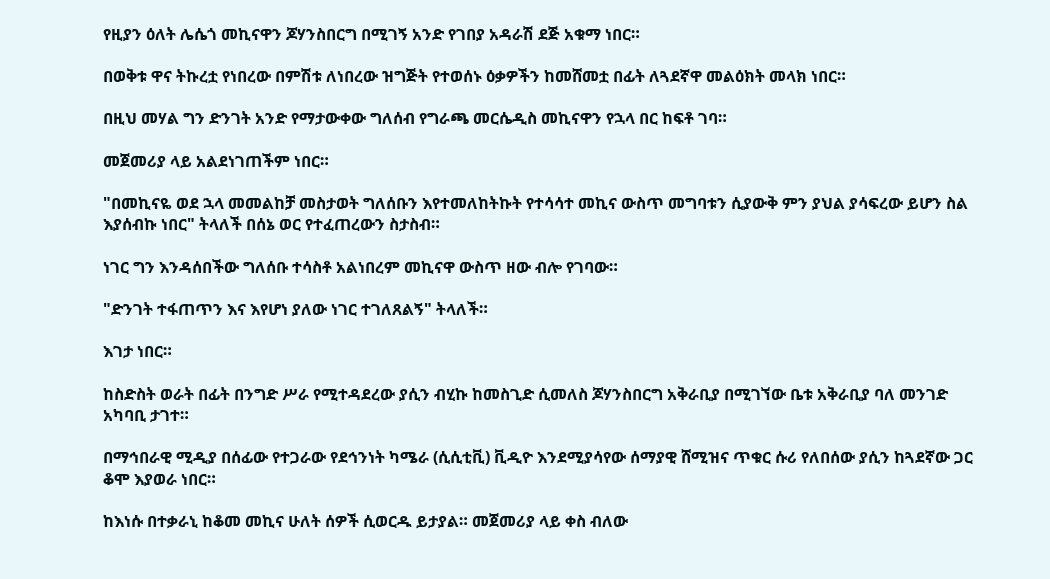የዚያን ዕለት ሌሴጎ መኪናዋን ጆሃንስበርግ በሚገኝ አንድ የገበያ አዳራሽ ደጅ አቁማ ነበር።

በወቅቱ ዋና ትኩረቷ የነበረው በምሽቱ ለነበረው ዝግጅት የተወሰኑ ዕቃዎችን ከመሸመቷ በፊት ለጓደኛዋ መልዕክት መላክ ነበር።

በዚህ መሃል ግን ድንገት አንድ የማታውቀው ግለሰብ የግራጫ መርሴዲስ መኪናዋን የኋላ በር ከፍቶ ገባ።

መጀመሪያ ላይ አልደነገጠችም ነበር።

"በመኪናዬ ወደ ኋላ መመልከቻ መስታወት ግለሰቡን እየተመለከትኩት የተሳሳተ መኪና ውስጥ መግባቱን ሲያውቅ ምን ያህል ያሳፍረው ይሆን ስል እያሰብኩ ነበር" ትላለች በሰኔ ወር የተፈጠረውን ስታስብ።

ነገር ግን እንዳሰበችው ግለሰቡ ተሳስቶ አልነበረም መኪናዋ ውስጥ ዘው ብሎ የገባው።

"ድንገት ተፋጠጥን እና እየሆነ ያለው ነገር ተገለጸልኝ" ትላለች።

እገታ ነበር።

ከስድስት ወራት በፊት በንግድ ሥራ የሚተዳደረው ያሲን ብሂኩ ከመስጊድ ሲመለስ ጆሃንስበርግ አቅራቢያ በሚገኘው ቤቱ አቅራቢያ ባለ መንገድ አካባቢ ታገተ።

በማኅበራዊ ሚዲያ በሰፊው የተጋራው የደኅንነት ካሜራ (ሲሲቲቪ) ቪዲዮ እንደሚያሳየው ሰማያዊ ሸሚዝና ጥቁር ሱሪ የለበሰው ያሲን ከጓደኛው ጋር ቆሞ እያወራ ነበር።

ከእነሱ በተቃራኒ ከቆመ መኪና ሁለት ሰዎች ሲወርዱ ይታያል። መጀመሪያ ላይ ቀስ ብለው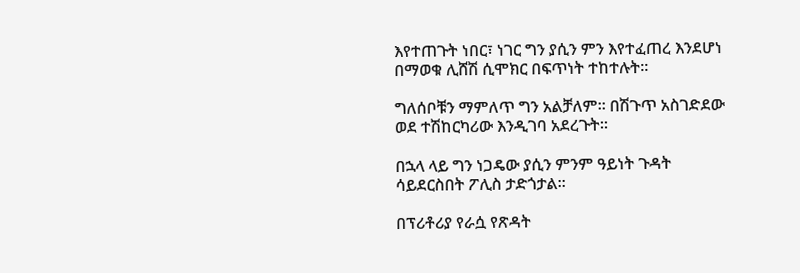እየተጠጉት ነበር፣ ነገር ግን ያሲን ምን እየተፈጠረ እንደሆነ በማወቁ ሊሸሽ ሲሞክር በፍጥነት ተከተሉት።

ግለሰቦቹን ማምለጥ ግን አልቻለም። በሽጉጥ አስገድደው ወደ ተሽከርካሪው እንዲገባ አደረጉት።

በኋላ ላይ ግን ነጋዴው ያሲን ምንም ዓይነት ጉዳት ሳይደርስበት ፖሊስ ታድጎታል።

በፕሪቶሪያ የራሷ የጽዳት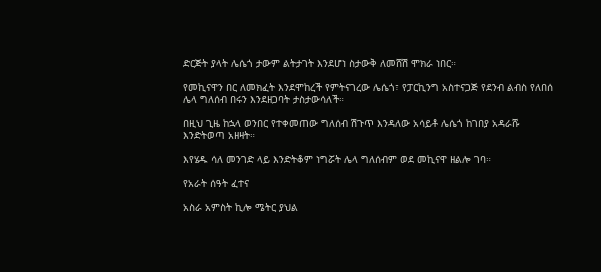ድርጅት ያላት ሌሴጎ ታውም ልትታገት እንደሆነ ስታውቅ ለመሸሽ ሞክራ ነበር።

የመኪናዋን በር ለመክፈት እንደሞከረች የምትናገረው ሌሴጎ፣ የፓርኪንግ አስተናጋጅ የደንብ ልብስ የለበሰ ሌላ ግለሰብ በሩን እንደዘጋባት ታስታውሳለች።

በዚህ ጊዜ ከኋላ ወንበር የተቀመጠው ግለሰብ ሽጉጥ እንዳለው አሳይቶ ሌሴጎ ከገበያ አዳራሹ እንድትወጣ አዘዛት።

እየሄዱ ሳለ መንገድ ላይ እንድትቆም ነግሯት ሌላ ግለሰብም ወደ መኪናዋ ዘልሎ ገባ።

የአራት ሰዓት ፈተና

አስራ አምስት ኪሎ ሜትር ያህል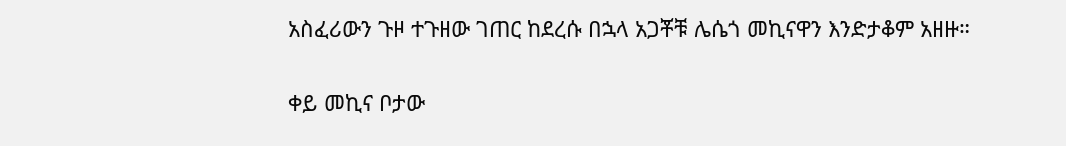አስፈሪውን ጉዞ ተጉዘው ገጠር ከደረሱ በኋላ አጋቾቹ ሌሴጎ መኪናዋን እንድታቆም አዘዙ።

ቀይ መኪና ቦታው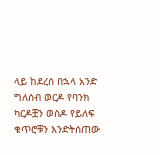ላይ ከደረሰ በኋላ አንድ ግለሰብ ወርዶ የባንክ ካርዶቿን ወስዶ የይለፍ ቁጥሮቹን እንድትሰጠው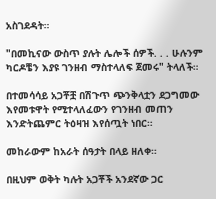አስገደዳት።

"በመኪናው ውስጥ ያሉት ሌሎች ሰዎች. . . ሁሉንም ካርዶቼን እያዩ ገንዘብ ማስተላለፍ ጀመሩ" ትላለች።

በተመሳሳይ አጋቾቿ በሽጉጥ ጭንቅላቷን ደጋግመው እየመቱዋት የሚተላለፈውን የገንዘብ መጠን እንድትጨምር ትዕዛዝ እየሰጧት ነበር።

መከራውም ከአራት ሰዓታት በላይ ዘለቀ።

በዚህም ወቅት ካሉት አጋቾች አንደኛው ጋር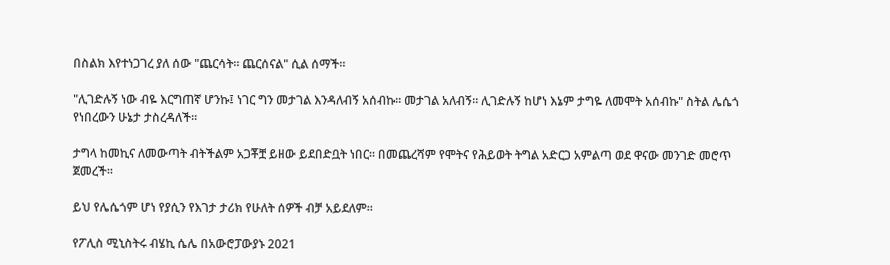በስልክ እየተነጋገረ ያለ ሰው "ጨርሳት። ጨርሰናል" ሲል ሰማች።

"ሊገድሉኝ ነው ብዬ እርግጠኛ ሆንኩ፤ ነገር ግን መታገል እንዳለብኝ አሰብኩ። መታገል አለብኝ። ሊገድሉኝ ከሆነ እኔም ታግዬ ለመሞት አሰብኩ" ስትል ሌሴጎ የነበረውን ሁኔታ ታስረዳለች።

ታግላ ከመኪና ለመውጣት ብትችልም አጋቾቿ ይዘው ይደበድቧት ነበር። በመጨረሻም የሞትና የሕይወት ትግል አድርጋ አምልጣ ወደ ዋናው መንገድ መሮጥ ጀመረች።

ይህ የሌሴጎም ሆነ የያሲን የእገታ ታሪክ የሁለት ሰዎች ብቻ አይደለም።

የፖሊስ ሚኒስትሩ ብሄኪ ሴሌ በአውሮፓውያኑ 2021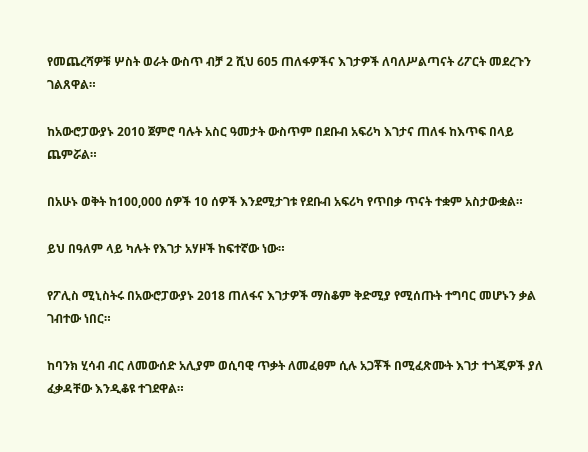የመጨረሻዎቹ ሦስት ወራት ውስጥ ብቻ 2 ሺህ 605 ጠለፋዎችና እገታዎች ለባለሥልጣናት ሪፖርት መደረጉን ገልጸዋል።

ከአውሮፓውያኑ 2010 ጀምሮ ባሉት አስር ዓመታት ውስጥም በደቡብ አፍሪካ እገታና ጠለፋ ከእጥፍ በላይ ጨምሯል።

በአሁኑ ወቅት ከ100,000 ሰዎች 10 ሰዎች እንደሚታገቱ የደቡብ አፍሪካ የጥበቃ ጥናት ተቋም አስታውቋል።

ይህ በዓለም ላይ ካሉት የእገታ አሃዞች ከፍተኛው ነው።

የፖሊስ ሚኒስትሩ በአውሮፓውያኑ 2018 ጠለፋና እገታዎች ማስቆም ቅድሚያ የሚሰጡት ተግባር መሆኑን ቃል ገብተው ነበር።

ከባንክ ሂሳብ ብር ለመውሰድ አሊያም ወሲባዊ ጥቃት ለመፈፀም ሲሉ አጋቾች በሚፈጽሙት እገታ ተጎጂዎች ያለ ፈቃዳቸው እንዲቆዩ ተገደዋል።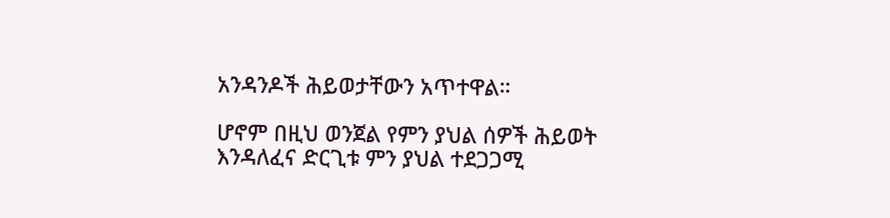አንዳንዶች ሕይወታቸውን አጥተዋል።

ሆኖም በዚህ ወንጀል የምን ያህል ሰዎች ሕይወት እንዳለፈና ድርጊቱ ምን ያህል ተደጋጋሚ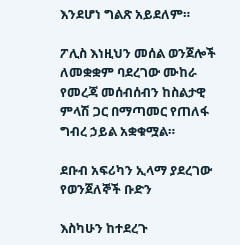እንደሆነ ግልጽ አይደለም።

ፖሊስ እነዚህን መሰል ወንጀሎች ለመቋቋም ባደረገው ሙከራ የመረጃ መሰብሰብን ከስልታዊ ምላሽ ጋር በማጣመር የጠለፋ ግብረ ኃይል አቋቁሟል።

ደቡብ አፍሪካን ኢላማ ያደረገው የወንጀለኞች ቡድን

እስካሁን ከተደረጉ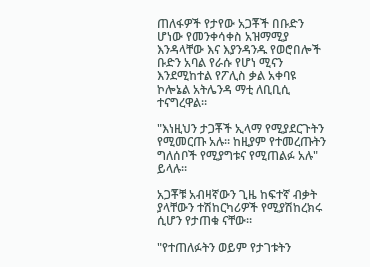ጠለፋዎች የታየው አጋቾች በቡድን ሆነው የመንቀሳቀስ አዝማሚያ እንዳላቸው እና እያንዳንዱ የወሮበሎች ቡድን አባል የራሱ የሆነ ሚናን እንደሚከተል የፖሊስ ቃል አቀባዩ ኮሎኔል አትሌንዳ ማቲ ለቢቢሲ ተናግረዋል።

"እነዚህን ታጋቾች ኢላማ የሚያደርጉትን የሚመርጡ አሉ። ከዚያም የተመረጡትን ግለሰቦች የሚያግቱና የሚጠልፉ አሉ" ይላሉ።

አጋቾቹ አብዛኛውን ጊዜ ከፍተኛ ብቃት ያላቸውን ተሽከርካሪዎች የሚያሽከረክሩ ሲሆን የታጠቁ ናቸው።

"የተጠለፉትን ወይም የታገቱትን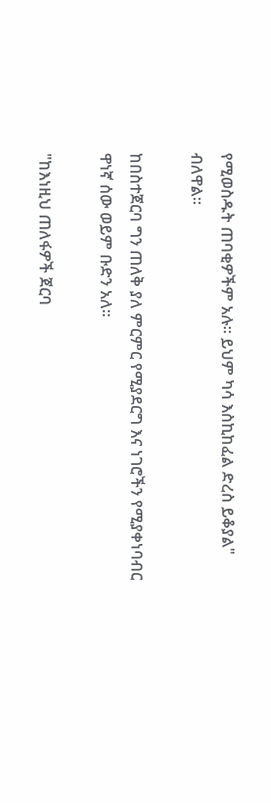የሚወስዱት ጠባቂዎችም አሉ። ይህም ካሳ እስኪከፈል ድረስ ይቆያል" ብለዋል።

ከበስተጀርባ ግን ጠለቅ ያለ ምርምር የሚያደርግ እና ነገሮችን የሚያቀነባብር ዋነኛ ሰው ወይም ቡድን አለ።

"ከእነዚህ ጠለፋዎች ጀርባ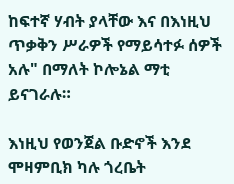ከፍተኛ ሃብት ያላቸው እና በእነዚህ ጥቃቅን ሥራዎች የማይሳተፉ ሰዎች አሉ" በማለት ኮሎኔል ማቲ ይናገራሉ።

እነዚህ የወንጀል ቡድኖች እንደ ሞዛምቢክ ካሉ ጎረቤት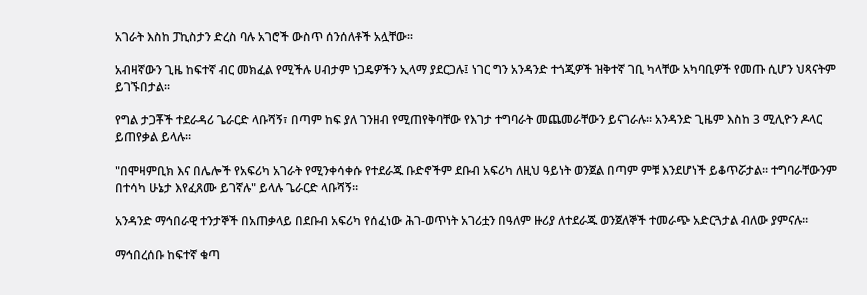አገራት እስከ ፓኪስታን ድረስ ባሉ አገሮች ውስጥ ሰንሰለቶች አሏቸው።

አብዛኛውን ጊዜ ከፍተኛ ብር መክፈል የሚችሉ ሀብታም ነጋዴዎችን ኢላማ ያደርጋሉ፤ ነገር ግን አንዳንድ ተጎጂዎች ዝቅተኛ ገቢ ካላቸው አካባቢዎች የመጡ ሲሆን ህጻናትም ይገኙበታል።

የግል ታጋቾች ተደራዳሪ ጌራርድ ላቡሻኝ፣ በጣም ከፍ ያለ ገንዘብ የሚጠየቅባቸው የእገታ ተግባራት መጨመራቸውን ይናገራሉ። አንዳንድ ጊዜም እስከ 3 ሚሊዮን ዶላር ይጠየቃል ይላሉ።

"በሞዛምቢክ እና በሌሎች የአፍሪካ አገራት የሚንቀሳቀሱ የተደራጁ ቡድኖችም ደቡብ አፍሪካ ለዚህ ዓይነት ወንጀል በጣም ምቹ እንደሆነች ይቆጥሯታል። ተግባራቸውንም በተሳካ ሁኔታ እየፈጸሙ ይገኛሉ" ይላሉ ጌራርድ ላቡሻኝ።

አንዳንድ ማኅበራዊ ተንታኞች በአጠቃላይ በደቡብ አፍሪካ የሰፈነው ሕገ-ወጥነት አገሪቷን በዓለም ዙሪያ ለተደራጁ ወንጀለኞች ተመራጭ አድርጓታል ብለው ያምናሉ።

ማኅበረሰቡ ከፍተኛ ቁጣ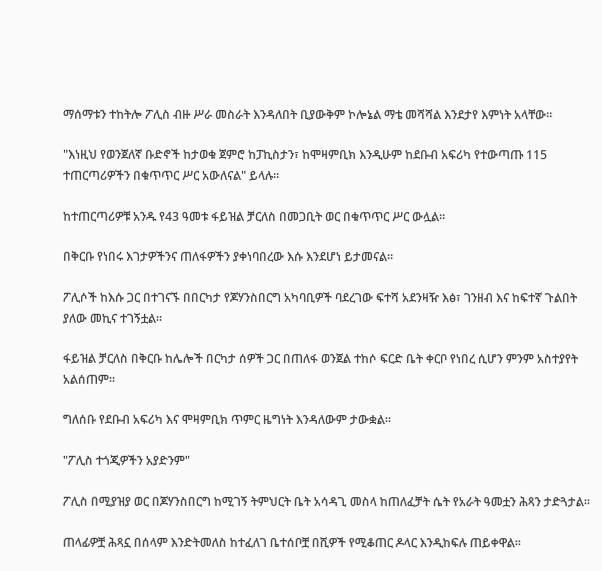ማሰማቱን ተከትሎ ፖሊስ ብዙ ሥራ መስራት እንዳለበት ቢያውቅም ኮሎኔል ማቴ መሻሻል እንደታየ እምነት አላቸው።

"እነዚህ የወንጀለኛ ቡድኖች ከታወቁ ጀምሮ ከፓኪስታን፣ ከሞዛምቢክ እንዲሁም ከደቡብ አፍሪካ የተውጣጡ 115 ተጠርጣሪዎችን በቁጥጥር ሥር አውለናል" ይላሉ።

ከተጠርጣሪዎቹ አንዱ የ43 ዓመቱ ፋይዝል ቻርለስ በመጋቢት ወር በቁጥጥር ሥር ውሏል።

በቅርቡ የነበሩ እገታዎችንና ጠለፋዎችን ያቀነባበረው እሱ እንደሆነ ይታመናል።

ፖሊሶች ከእሱ ጋር በተገናኙ በበርካታ የጆሃንስበርግ አካባቢዎች ባደረገው ፍተሻ አደንዛዥ እፅ፣ ገንዘብ እና ከፍተኛ ጉልበት ያለው መኪና ተገኝቷል።

ፋይዝል ቻርለስ በቅርቡ ከሌሎች በርካታ ሰዎች ጋር በጠለፋ ወንጀል ተከሶ ፍርድ ቤት ቀርቦ የነበረ ሲሆን ምንም አስተያየት አልሰጠም።

ግለሰቡ የደቡብ አፍሪካ እና ሞዛምቢክ ጥምር ዜግነት እንዳለውም ታውቋል።

"ፖሊስ ተጎጂዎችን አያድንም"

ፖሊስ በሚያዝያ ወር በጆሃንስበርግ ከሚገኝ ትምህርት ቤት አሳዳጊ መስላ ከጠለፈቻት ሴት የአራት ዓመቷን ሕጻን ታድጓታል።

ጠላፊዎቿ ሕጻኗ በሰላም እንድትመለስ ከተፈለገ ቤተሰቦቿ በሺዎች የሚቆጠር ዶላር እንዲከፍሉ ጠይቀዋል።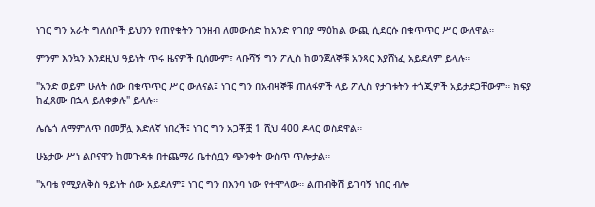ነገር ግን አራት ግለሰቦች ይህንን የጠየቁትን ገንዘብ ለመውሰድ ከአንድ የገበያ ማዕከል ውጪ ሲደርሱ በቁጥጥር ሥር ውለዋል።

ምንም እንኳን እንደዚህ ዓይነት ጥሩ ዜናዎች ቢሰሙም፣ ላቡሻኝ ግን ፖሊስ ከወንጀለኞቹ አንጻር እያሸነፈ አይደለም ይላሉ።

"አንድ ወይም ሁለት ሰው በቁጥጥር ሥር ውለናል፤ ነገር ግን በአብዛኞቹ ጠለፋዎች ላይ ፖሊስ የታገቱትን ተጎጂዎች አይታደጋቸውም። ክፍያ ከፈጸሙ በኋላ ይለቀቃሉ" ይላሉ።

ሌሴጎ ለማምለጥ በመቻሏ እድለኛ ነበረች፤ ነገር ግን አጋቾቿ 1 ሺህ 400 ዶላር ወስደዋል።

ሁኔታው ሥነ ልቦናዋን ከመጉዳቱ በተጨማሪ ቤተሰቧን ጭንቀት ውስጥ ጥሎታል።

"አባቴ የሚያለቅስ ዓይነት ሰው አይደለም፤ ነገር ግን በእንባ ነው የተሞላው። ልጠብቅሽ ይገባኝ ነበር ብሎ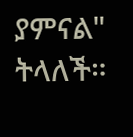ያምናል" ትላለች።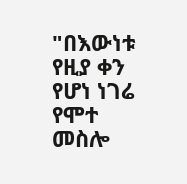"በእውነቱ የዚያ ቀን የሆነ ነገሬ የሞተ መስሎ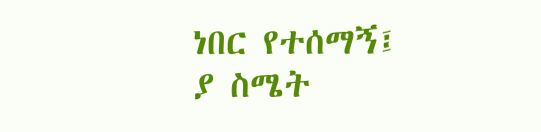ነበር የተሰማኝ፤ ያ ስሜት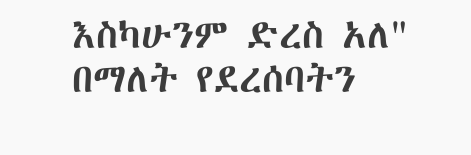እስካሁንም ድረስ አለ" በማለት የደረሰባትን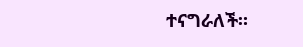ተናግራለች።